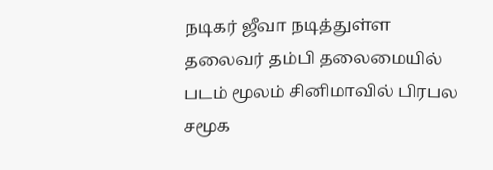நடிகர் ஜீவா நடித்துள்ள தலைவர் தம்பி தலைமையில் படம் மூலம் சினிமாவில் பிரபல சமூக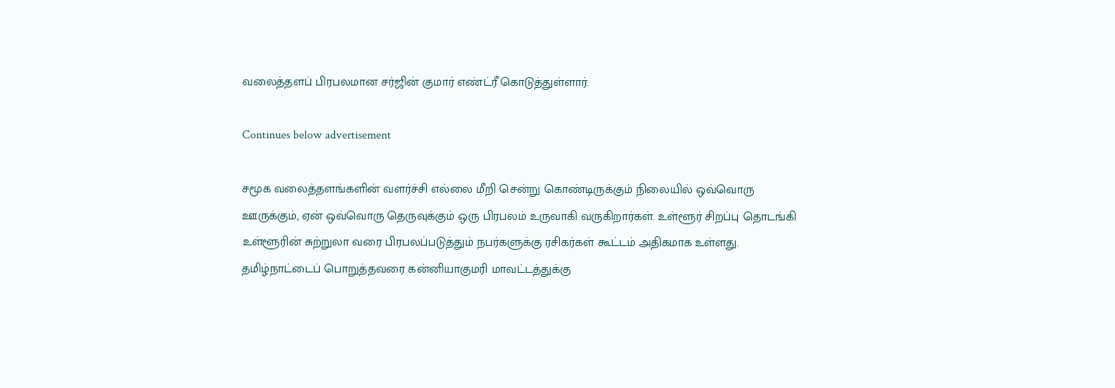வலைத்தளப் பிரபலமான சர்ஜின் குமார் எண்ட்ரீ கொடுத்துள்ளார்.

Continues below advertisement

சமூக வலைத்தளங்களின் வளர்ச்சி எல்லை மீறி சென்று கொண்டிருக்கும் நிலையில் ஒவ்வொரு ஊருக்கும், ஏன் ஒவ்வொரு தெருவுக்கும் ஒரு பிரபலம் உருவாகி வருகிறார்கள். உள்ளூர் சிறப்பு தொடங்கி உள்ளூரின் சுற்றுலா வரை பிரபலப்படுத்தும் நபர்களுக்கு ரசிகர்கள் கூட்டம் அதிகமாக உள்ளது. தமிழ்நாட்டைப் பொறுத்தவரை கன்னியாகுமரி மாவட்டத்துக்கு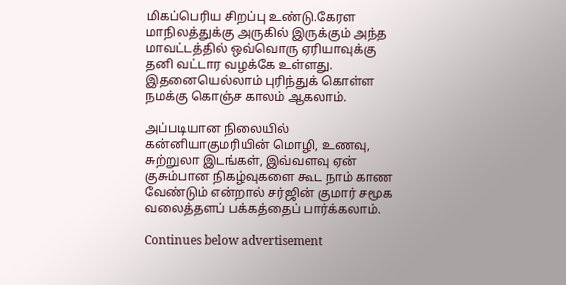மிகப்பெரிய சிறப்பு உண்டு.கேரள மாநிலத்துக்கு அருகில் இருக்கும் அந்த மாவட்டத்தில் ஒவ்வொரு ஏரியாவுக்கு தனி வட்டார வழக்கே உள்ளது. இதனையெல்லாம் புரிந்துக் கொள்ள நமக்கு கொஞ்ச காலம் ஆகலாம்.

அப்படியான நிலையில் கன்னியாகுமரியின் மொழி, உணவு, சுற்றுலா இடங்கள், இவ்வளவு ஏன் குசும்பான நிகழ்வுகளை கூட நாம் காண வேண்டும் என்றால் சர்ஜின் குமார் சமூக வலைத்தளப் பக்கத்தைப் பார்க்கலாம்.

Continues below advertisement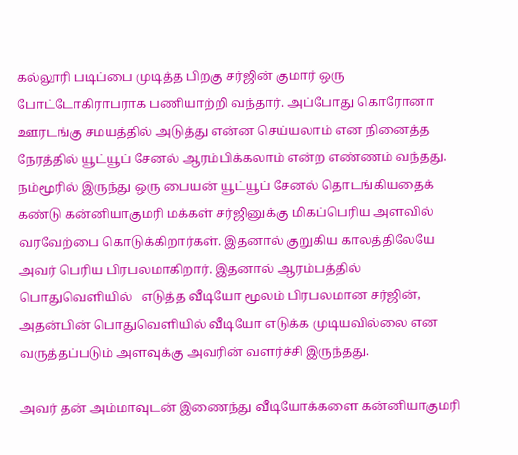கல்லூரி படிப்பை முடித்த பிறகு சர்ஜின் குமார் ஒரு போட்டோகிராபராக பணியாற்றி வந்தார். அப்போது கொரோனா ஊரடங்கு சமயத்தில் அடுத்து என்ன செய்யலாம் என நினைத்த நேரத்தில் யூட்யூப் சேனல் ஆரம்பிக்கலாம் என்ற எண்ணம் வந்தது. நம்மூரில் இருந்து ஒரு பையன் யூட்யூப் சேனல் தொடங்கியதைக் கண்டு கன்னியாகுமரி மக்கள் சர்ஜினுக்கு மிகப்பெரிய அளவில் வரவேற்பை கொடுக்கிறார்கள். இதனால் குறுகிய காலத்திலேயே அவர் பெரிய பிரபலமாகிறார். இதனால் ஆரம்பத்தில் பொதுவெளியில்   எடுத்த வீடியோ மூலம் பிரபலமான சர்ஜின், அதன்பின் பொதுவெளியில் வீடியோ எடுக்க முடியவில்லை என வருத்தப்படும் அளவுக்கு அவரின் வளர்ச்சி இருந்தது.

அவர் தன் அம்மாவுடன் இணைந்து வீடியோக்களை கன்னியாகுமரி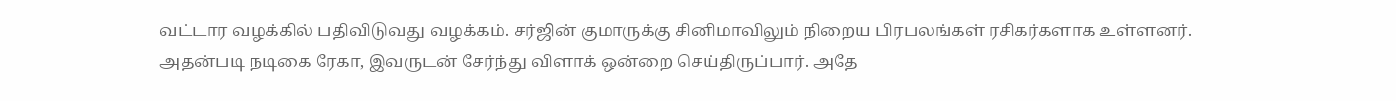வட்டார வழக்கில் பதிவிடுவது வழக்கம். சர்ஜின் குமாருக்கு சினிமாவிலும் நிறைய பிரபலங்கள் ரசிகர்களாக உள்ளனர். அதன்படி நடிகை ரேகா, இவருடன் சேர்ந்து விளாக் ஒன்றை செய்திருப்பார். அதே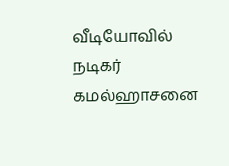வீடியோவில் நடிகர் கமல்ஹாசனை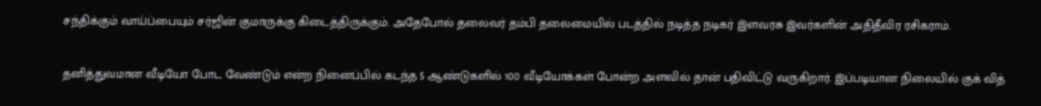சந்திக்கும் வாய்ப்பையும் சர்ஜின் குமாருக்கு கிடைத்திருக்கும். அதேபோல் தலைவர் தம்பி தலைமையில் படத்தில் நடித்த நடிகர் இளவரசு இவர்களின் அதிதீவிர ரசிகராம்.

தனித்துவமான வீடியோ போட வேண்டும் என்ற நினைப்பில் கடந்த 5 ஆண்டுகளில் 100 வீடியோக்கள் போன்ற அளவில் தான் பதிவிட்டு வருகிறார். இப்படியான நிலையில் குக் வித்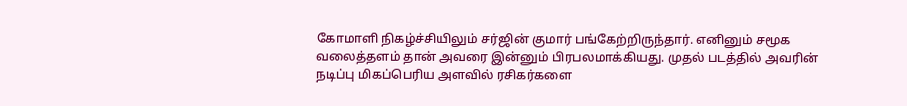கோமாளி நிகழ்ச்சியிலும் சர்ஜின் குமார் பங்கேற்றிருந்தார். எனினும் சமூக வலைத்தளம் தான் அவரை இன்னும் பிரபலமாக்கியது. முதல் படத்தில் அவரின் நடிப்பு மிகப்பெரிய அளவில் ரசிகர்களை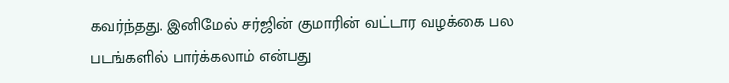கவர்ந்தது. இனிமேல் சர்ஜின் குமாரின் வட்டார வழக்கை பல படங்களில் பார்க்கலாம் என்பது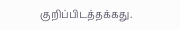குறிப்பிடத்தக்கது.